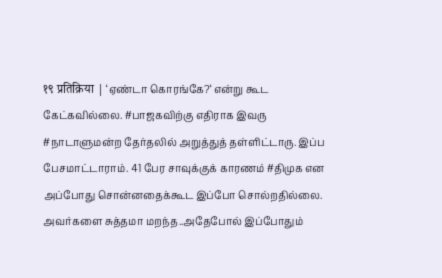१९ प्रतिक्रिया | ‘ஏண்டா கொரங்கே?‘ என்று கூட கேட்கவில்லை. #பாஜகவிற்கு எதிராக இவரு #நாடாளுமன்ற தேர்தலில் அறுத்துத் தள்ளிட்டாரு. இப்ப பேசமாட்டாராம். 41 பேர சாவுக்குக் காரணம் #திமுக என அப்போது சொன்னதைக்கூட இப்போ சொல்றதில்லை. அவர்களை சுத்தமா மறந்த..அதேபோல் இப்போதும்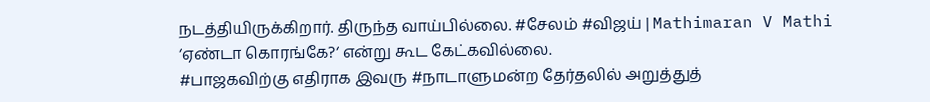நடத்தியிருக்கிறார். திருந்த வாய்பில்லை. #சேலம் #விஜய் | Mathimaran V Mathi
‘ஏண்டா கொரங்கே?‘ என்று கூட கேட்கவில்லை.
#பாஜகவிற்கு எதிராக இவரு #நாடாளுமன்ற தேர்தலில் அறுத்துத்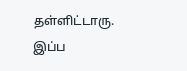தள்ளிட்டாரு. இப்ப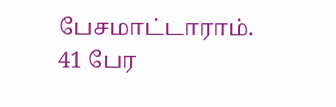பேசமாட்டாராம்.
41 பேர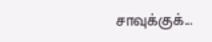சாவுக்குக்...